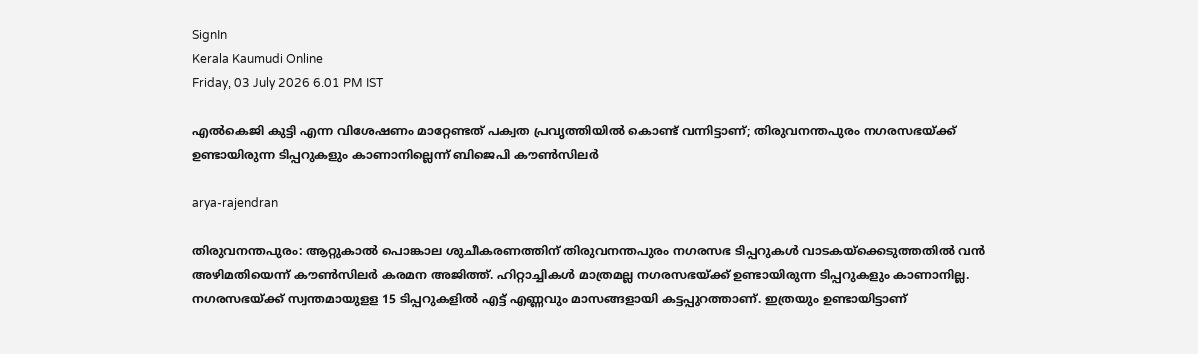SignIn
Kerala Kaumudi Online
Friday, 03 July 2026 6.01 PM IST

എല്‍കെജി കുട്ടി എന്ന വിശേഷണം മാറ്റേണ്ടത് പക്വത പ്രവൃത്തിയില്‍ കൊണ്ട് വന്നിട്ടാണ്; തിരുവനന്തപുരം നഗരസഭയ്ക്ക് ഉണ്ടായിരുന്ന ടിപ്പറുകളും കാണാനില്ലെന്ന് ബിജെപി കൗൺസിലർ

arya-rajendran

തിരുവനന്തപുരം: ആറ്റുകാൽ പൊങ്കാല ശുചീകരണത്തിന് തിരുവനന്തപുരം നഗരസഭ ടിപ്പറുകൾ വാടകയ്ക്കെടുത്തതിൽ വൻ അഴിമതിയെന്ന് കൗൺസിലർ കരമന അജിത്ത്. ഹിറ്റാച്ചികൾ മാത്രമല്ല നഗരസഭയ്ക്ക് ഉണ്ടായിരുന്ന ടിപ്പറുകളും കാണാനില്ല. നഗരസഭയ്ക്ക് സ്വന്തമായുളള 15 ടിപ്പറുകളിൽ എട്ട് എണ്ണവും മാസങ്ങളായി കട്ടപ്പുറത്താണ്. ഇത്രയും ഉണ്ടായിട്ടാണ്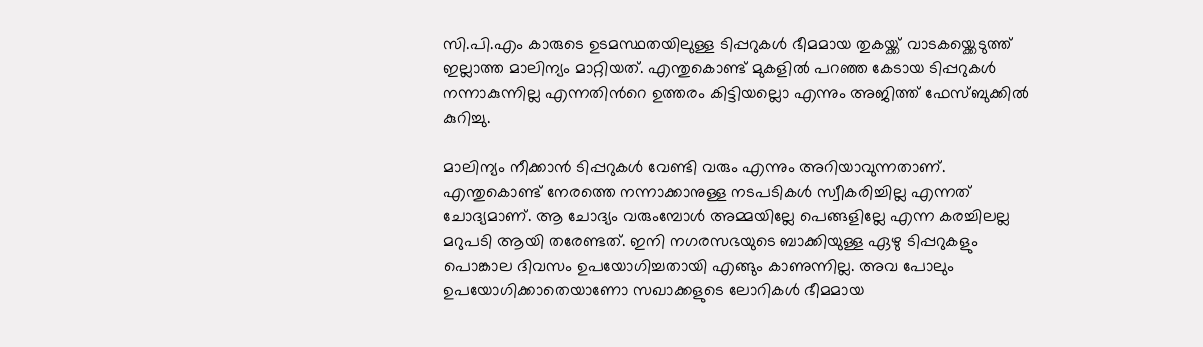സി.പി.എം കാരുടെ ഉടമസ്ഥതയിലുള്ള ടിപ്പറുകള്‍ ഭീമമായ തുകയ്ക്ക് വാടകയ്ക്കെടുത്ത് ഇല്ലാത്ത മാലിന്യം മാറ്റിയത്‌. എന്തുകൊണ്ട് മുകളില്‍ പറഞ്ഞ കേടായ ടിപ്പറുകള്‍ നന്നാകുന്നില്ല എന്നതിന്‍റെ ഉത്തരം കിട്ടിയല്ലൊ എന്നും അജിത്ത് ഫേസ്ബുക്കിൽ കുറിച്ചു.

മാലിന്യം നീക്കാന്‍ ടിപ്പറുകള്‍ വേണ്ടി വരും എന്നും അറിയാവുന്നതാണ്. എന്തുകൊണ്ട് നേരത്തെ നന്നാക്കാനുള്ള നടപടികള്‍ സ്വീകരിച്ചില്ല എന്നത് ചോദ്യമാണ്. ആ ചോദ്യം വരുംമ്പോള്‍ അമ്മയില്ലേ പെങ്ങളില്ലേ എന്ന കരച്ചിലല്ല മറുപടി ആയി തരേണ്ടത്. ഇനി നഗരസഭയുടെ ബാക്കിയുള്ള ഏഴു ടിപ്പറുകളും പൊങ്കാല ദിവസം ഉപയോഗിച്ചതായി എങ്ങും കാണുന്നില്ല. അവ പോലും ഉപയോഗിക്കാതെയാണോ സഖാക്കളുടെ ലോറികള്‍ ഭീമമായ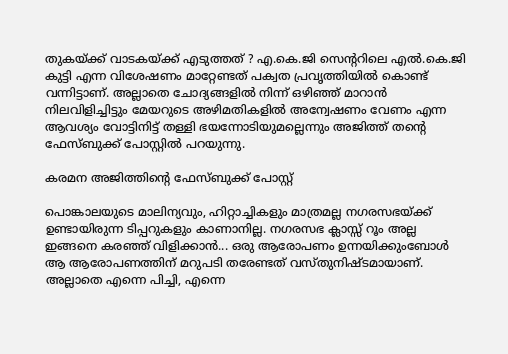തുകയ്ക്ക് വാടകയ്ക്ക് എടുത്തത് ? എ.കെ.ജി സെന്‍ററിലെ എല്‍.കെ.ജി കുട്ടി എന്ന വിശേഷണം മാറ്റേണ്ടത് പക്വത പ്രവൃത്തിയില്‍ കൊണ്ട് വന്നിട്ടാണ്. അല്ലാതെ ചോദ്യങ്ങളില്‍ നിന്ന് ഒഴിഞ്ഞ് മാറാന്‍ നിലവിളിച്ചിട്ടും മേയറുടെ അഴിമതികളില്‍ അന്വേഷണം വേണം എന്ന ആവശ്യം വോട്ടിനിട്ട് തള്ളി ഭയന്നോടിയുമല്ലെന്നും അജിത്ത് തന്റെ ഫേസ്ബുക്ക് പോസ്റ്റിൽ പറയുന്നു.

കരമന അജിത്തിന്റെ ഫേസ്ബുക്ക് പോസ്റ്റ്

പൊങ്കാലയുടെ മാലിന്യവും, ഹിറ്റാച്ചികളും മാത്രമല്ല നഗരസഭയ്ക്ക് ഉണ്ടായിരുന്ന ടിപ്പറുകളും കാണാനില്ല. നഗരസഭ ക്ലാസ്സ് റൂം അല്ല ഇങ്ങനെ കരഞ്ഞ് വിളിക്കാന്‍... ഒരു ആരോപണം ഉന്നയിക്കുംബോള്‍ ആ ആരോപണത്തിന് മറുപടി തരേണ്ടത് വസ്തുനിഷ്ടമായാണ്. അല്ലാതെ എന്നെ പിച്ചി, എന്നെ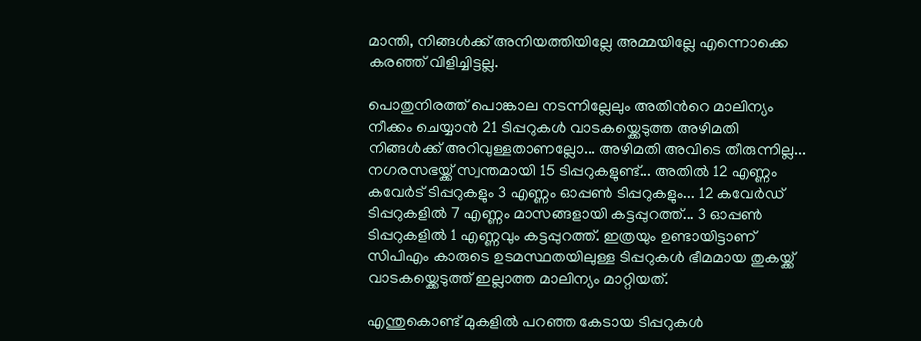മാന്തി, നിങ്ങള്‍ക്ക് അനിയത്തിയില്ലേ അമ്മയില്ലേ എന്നൊക്കെ കരഞ്ഞ് വിളിച്ചിട്ടല്ല.

പൊതുനിരത്ത് പൊങ്കാല നടന്നില്ലേലും അതിന്‍റെ മാലിന്യം നീക്കം ചെയ്യാന്‍ 21 ടിപ്പറുകള്‍ വാടകയ്ക്കെടുത്ത അഴിമതി നിങ്ങള്‍ക്ക് അറിവുള്ളതാണല്ലോ... അഴിമതി അവിടെ തീരുന്നില്ല... നഗരസഭയ്ക്ക് സ്വന്തമായി 15 ടിപ്പറുകളുണ്ട്... അതില്‍ 12 എണ്ണം കവേര്‍ട് ടിപ്പറുകളും 3 എണ്ണം ഓപ്പണ്‍ ടിപ്പറുകളും... 12 കവേര്‍ഡ് ടിപ്പറുകളില്‍ 7 എണ്ണം മാസങ്ങളായി കട്ടപ്പുറത്ത്... 3 ഓപ്പണ്‍ ടിപ്പറുകളില്‍ 1 എണ്ണവും കട്ടപ്പുറത്ത്. ഇത്രയും ഉണ്ടായിട്ടാണ് സിപിഎം കാരുടെ ഉടമസ്ഥതയിലുള്ള ടിപ്പറുകള്‍ ഭീമമായ തുകയ്ക്ക് വാടകയ്ക്കെടുത്ത് ഇല്ലാത്ത മാലിന്യം മാറ്റിയത്‌.

എന്തുകൊണ്ട് മുകളില്‍ പറഞ്ഞ കേടായ ടിപ്പറുകള്‍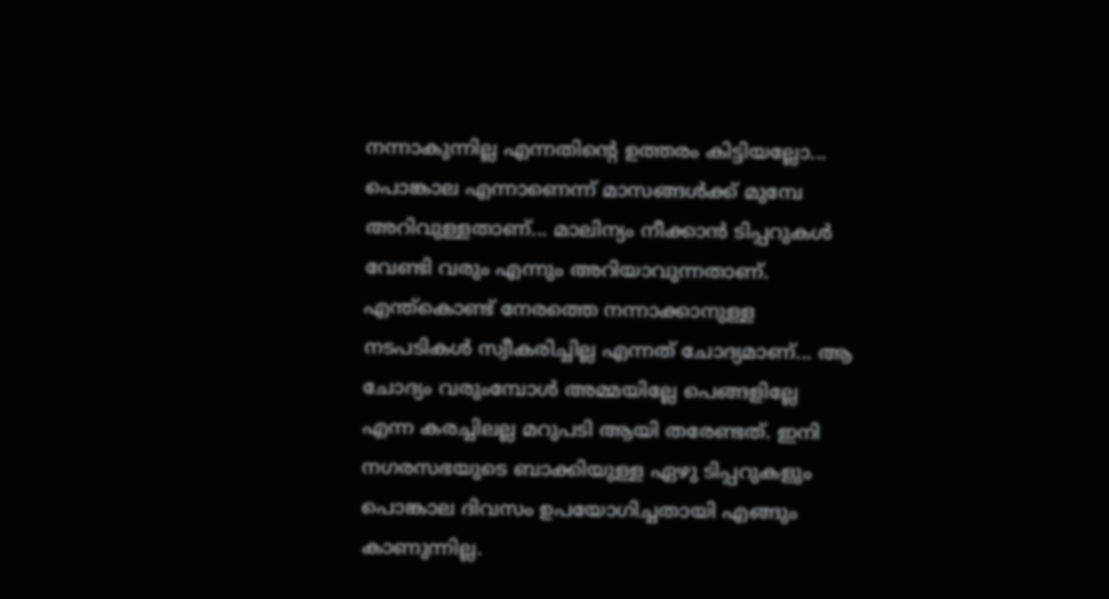നന്നാകുന്നില്ല എന്നതിന്‍റെ ഉത്തരം കിട്ടിയല്ലോ... പൊങ്കാല എന്നാണെന്ന് മാസങ്ങള്‍ക്ക് മുമ്പേ അറിവുള്ളതാണ്... മാലിന്യം നീക്കാന്‍ ടിപ്പറുകള്‍ വേണ്ടി വരും എന്നും അറിയാവുന്നതാണ്. എന്ത്കൊണ്ട് നേരത്തെ നന്നാക്കാനുള്ള നടപടികള്‍ സ്വീകരിച്ചില്ല എന്നത് ചോദ്യമാണ്... ആ ചോദ്യം വരുംമ്പോള്‍ അമ്മയില്ലേ പെങ്ങളില്ലേ എന്ന കരച്ചിലല്ല മറുപടി ആയി തരേണ്ടത്. ഇനി നഗരസഭയുടെ ബാക്കിയുള്ള ഏഴു ടിപ്പറുകളും പൊങ്കാല ദിവസം ഉപയോഗിച്ചതായി എങ്ങും കാണുന്നില്ല.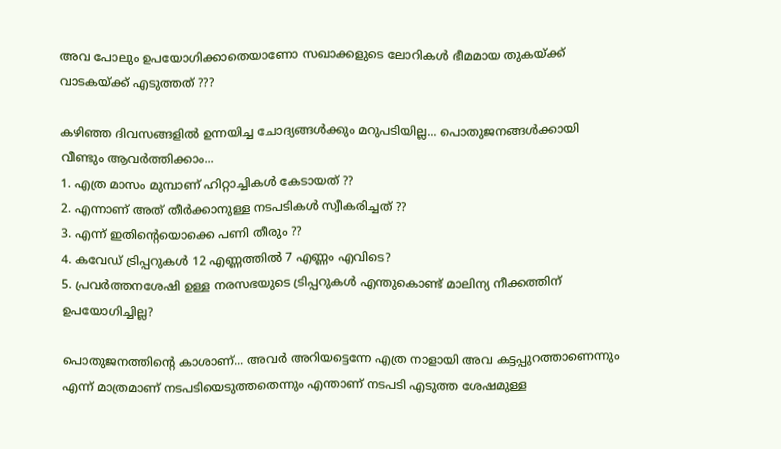അവ പോലും ഉപയോഗിക്കാതെയാണോ സഖാക്കളുടെ ലോറികള്‍ ഭീമമായ തുകയ്ക്ക് വാടകയ്ക്ക് എടുത്തത് ???

കഴിഞ്ഞ ദിവസങ്ങളില്‍ ഉന്നയിച്ച ചോദ്യങ്ങള്‍ക്കും മറുപടിയില്ല... പൊതുജനങ്ങള്‍ക്കായി വീണ്ടും ആവര്‍ത്തിക്കാം...
1. എത്ര മാസം മുമ്പാണ് ഹിറ്റാച്ചികള്‍ കേടായത് ??
2. എന്നാണ് അത് തീര്‍ക്കാനുള്ള നടപടികള്‍ സ്വീകരിച്ചത് ??
3. എന്ന് ഇതിന്‍റെയൊക്കെ പണി തീരും ??
4. കവേഡ് ട്രിപ്പറുകൾ 12 എണ്ണത്തിൽ 7 എണ്ണം എവിടെ?
5. പ്രവർത്തനശേഷി ഉള്ള നരസഭയുടെ ട്രിപ്പറുകൾ എന്തുകൊണ്ട് മാലിന്യ നീക്കത്തിന് ഉപയോഗിച്ചില്ല?

പൊതുജനത്തിന്‍റെ കാശാണ്... അവര്‍ അറിയട്ടെന്നേ എത്ര നാളായി അവ കട്ടപ്പുറത്താണെന്നും എന്ന് മാത്രമാണ് നടപടിയെടുത്തതെന്നും എന്താണ് നടപടി എടുത്ത ശേഷമുള്ള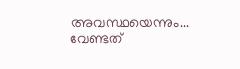അവസ്ഥയെന്നും... വേണ്ടത്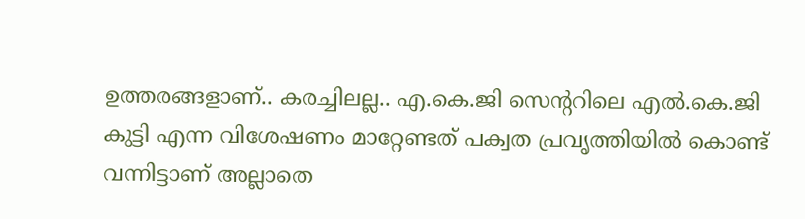ഉത്തരങ്ങളാണ്.. കരച്ചിലല്ല.. എ.കെ.ജി സെന്‍ററിലെ എല്‍.കെ.ജി കുട്ടി എന്ന വിശേഷണം മാറ്റേണ്ടത് പക്വത പ്രവൃത്തിയില്‍ കൊണ്ട് വന്നിട്ടാണ് അല്ലാതെ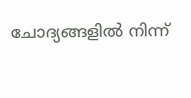ചോദ്യങ്ങളില്‍ നിന്ന്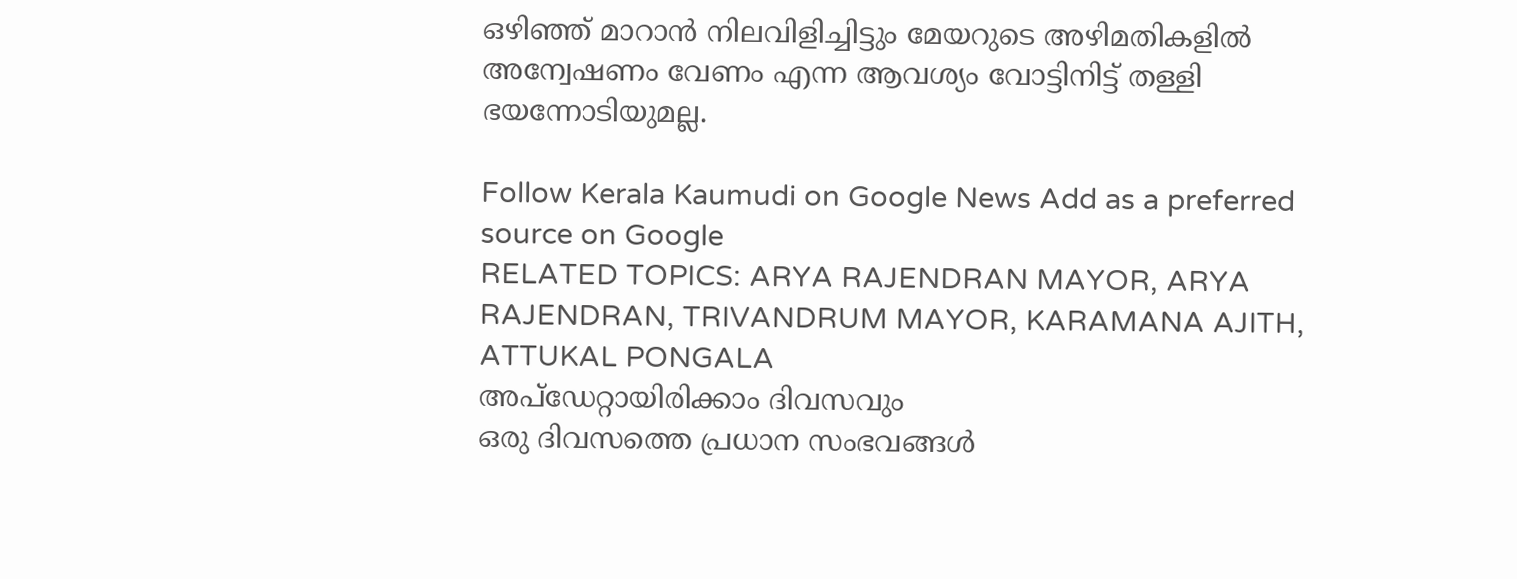ഒഴിഞ്ഞ് മാറാന്‍ നിലവിളിച്ചിട്ടും മേയറുടെ അഴിമതികളില്‍ അന്വേഷണം വേണം എന്ന ആവശ്യം വോട്ടിനിട്ട് തള്ളി ഭയന്നോടിയുമല്ല.

Follow Kerala Kaumudi on Google News Add as a preferred source on Google
RELATED TOPICS: ARYA RAJENDRAN MAYOR, ARYA RAJENDRAN, TRIVANDRUM MAYOR, KARAMANA AJITH, ATTUKAL PONGALA
അപ്ഡേറ്റായിരിക്കാം ദിവസവും
ഒരു ദിവസത്തെ പ്രധാന സംഭവങ്ങൾ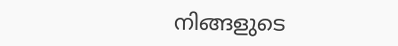നിങ്ങളുടെ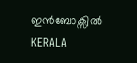ഇൻബോക്സിൽ
KERALA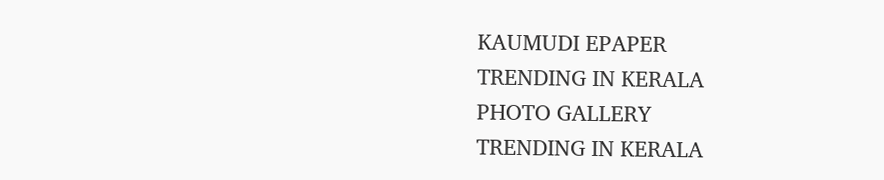KAUMUDI EPAPER
TRENDING IN KERALA
PHOTO GALLERY
TRENDING IN KERALA